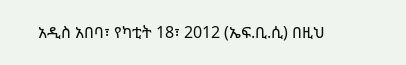አዲስ አበባ፣ የካቲት 18፣ 2012 (ኤፍ.ቢ.ሲ) በዚህ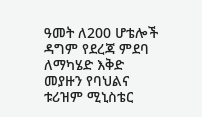ዓመት ለ200 ሆቴሎች ዳግም የደረጃ ምደባ ለማካሄድ እቅድ መያዙን የባህልና ቱሪዝም ሚኒስቴር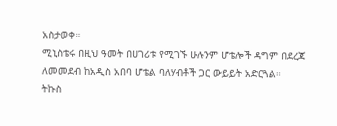አስታወቀ።
ሚኒስቴሩ በዚህ ዓመት በሀገሪቱ የሚገኙ ሁሉንም ሆቴሎች ዳግም በደረጃ ለመመደብ ከአዲስ አበባ ሆቴል ባለሃብቶች ጋር ውይይት አድርጓል።
ትኩስ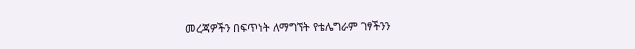መረጃዎችን በፍጥነት ለማግኘት የቴሌግራም ገፃችንን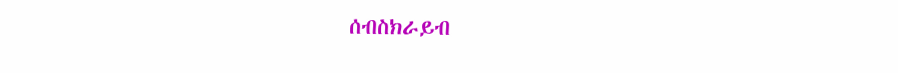ሰብስክራይብ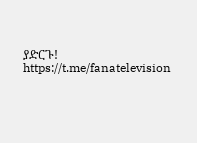ያድርጉ! https://t.me/fanatelevision